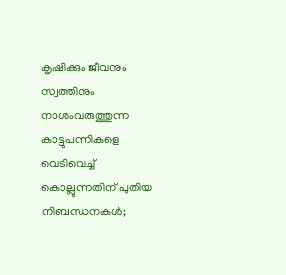കൃഷിക്കും ജീവനും സ്വത്തിനും നാശംവരുത്തുന്ന കാട്ടുപന്നികളെ വെടിവെച്ച് കൊല്ലുന്നതിന് പുതിയ നിബന്ധനകൾ;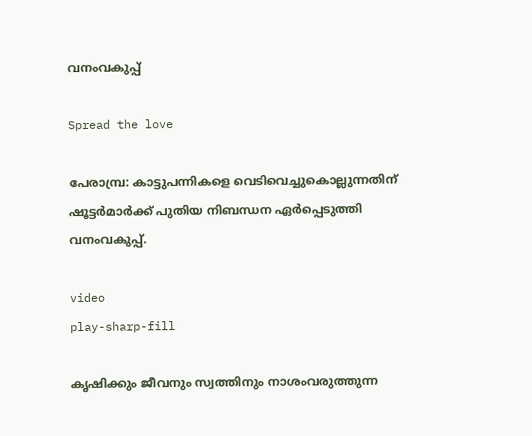വനംവകുപ്പ്

Spread the love

പേരാമ്പ്ര: കാട്ടുപന്നികളെ വെടിവെച്ചുകൊല്ലുന്നതിന് ഷൂട്ടർമാർക്ക് പുതിയ നിബന്ധന ഏർപ്പെടുത്തി വനംവകുപ്പ്.

video
play-sharp-fill

കൃഷിക്കും ജീവനും സ്വത്തിനും നാശംവരുത്തുന്ന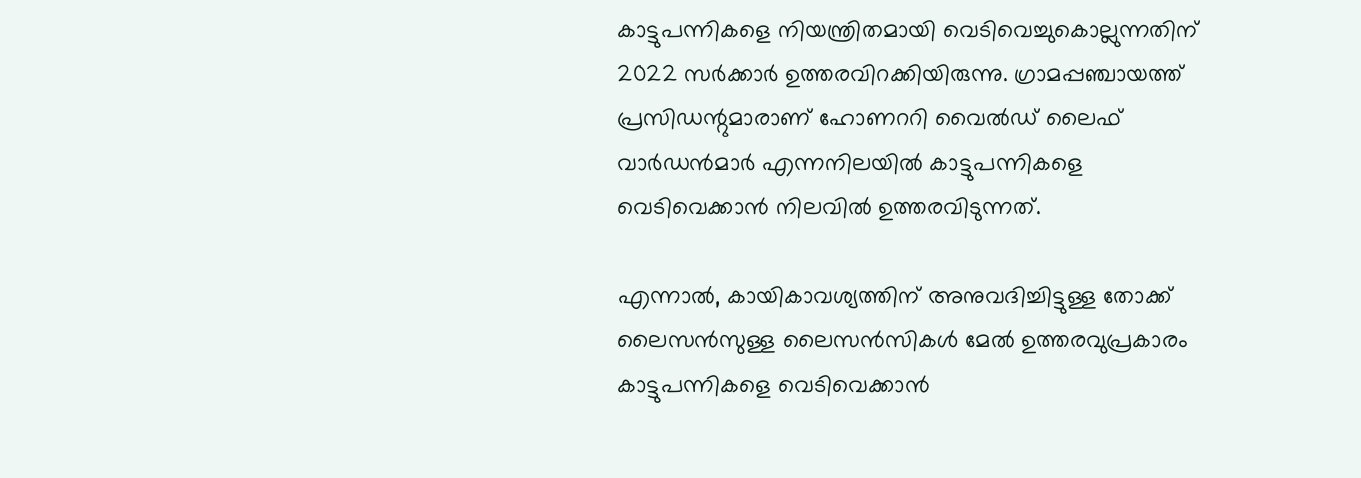കാട്ടുപന്നികളെ നിയന്ത്രിതമായി വെടിവെച്ചുകൊല്ലുന്നതിന് 2022 സർക്കാർ ഉത്തരവിറക്കിയിരുന്നു. ഗ്രാമപ്പഞ്ചായത്ത് പ്രസിഡന്റുമാരാണ് ഹോണററി വൈൽഡ് ലൈഫ് വാർഡൻമാർ എന്നനിലയിൽ കാട്ടുപന്നികളെ വെടിവെക്കാൻ നിലവിൽ ഉത്തരവിടുന്നത്.

എന്നാൽ, കായികാവശ്യത്തിന് അനുവദിച്ചിട്ടുള്ള തോക്ക് ലൈസൻസുള്ള ലൈസൻസികൾ മേൽ ഉത്തരവുപ്രകാരം കാട്ടുപന്നികളെ വെടിവെക്കാൻ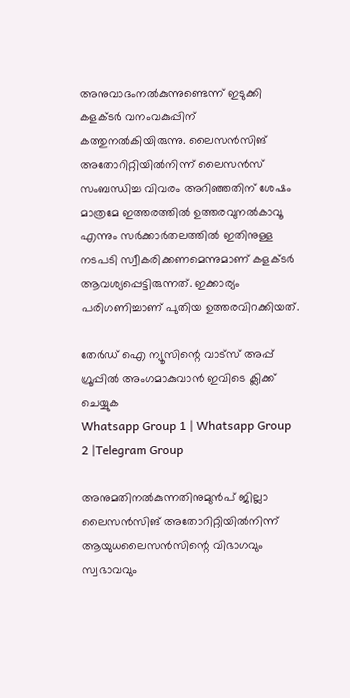അനുവാദംനൽകുന്നുണ്ടെന്ന് ഇടുക്കി കളക്ടർ വനംവകുപ്പിന് കത്തുനൽകിയിരുന്നു. ലൈസൻസിങ് അതോറിറ്റിയിൽനിന്ന് ലൈസൻസ് സംബന്ധിച്ച വിവരം അറിഞ്ഞതിന് ശേഷം മാത്രമേ ഇത്തരത്തിൽ ഉത്തരവുനൽകാവൂ എന്നും സർക്കാർതലത്തിൽ ഇതിനുള്ള നടപടി സ്വീകരിക്കണമെന്നുമാണ് കളക്ടർ ആവശ്യപ്പെട്ടിരുന്നത്. ഇക്കാര്യം പരിഗണിച്ചാണ് പുതിയ ഉത്തരവിറക്കിയത്.

തേർഡ് ഐ ന്യൂസിന്റെ വാട്സ് അപ്പ് ഗ്രൂപ്പിൽ അംഗമാകുവാൻ ഇവിടെ ക്ലിക്ക് ചെയ്യുക
Whatsapp Group 1 | Whatsapp Group 2 |Telegram Group

അനുമതിനൽകുന്നതിനുമുൻപ് ജില്ലാ ലൈസൻസിങ് അതോറിറ്റിയിൽനിന്ന് ആയുധലൈസൻസിന്റെ വിഭാഗവും സ്വഭാവവും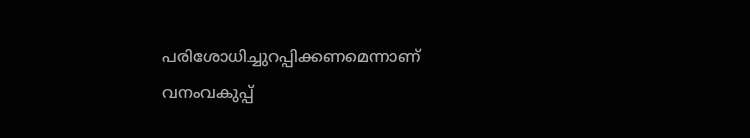പരിശോധിച്ചുറപ്പിക്കണമെന്നാണ് വനംവകുപ്പ്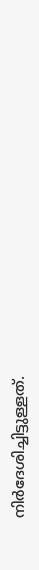നിർദേശിച്ചിട്ടുള്ളത്.